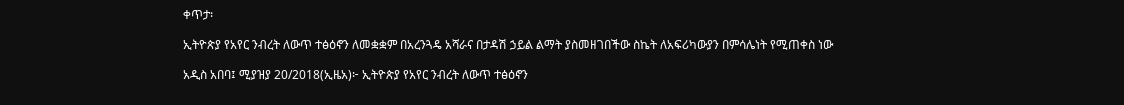ቀጥታ፡

ኢትዮጵያ የአየር ንብረት ለውጥ ተፅዕኖን ለመቋቋም በአረንጓዴ አሻራና በታዳሽ ኃይል ልማት ያስመዘገበችው ስኬት ለአፍሪካውያን በምሳሌነት የሚጠቀስ ነው

አዲስ አበባ፤ ሚያዝያ 20/2018(ኢዜአ)፦ ኢትዮጵያ የአየር ንብረት ለውጥ ተፅዕኖን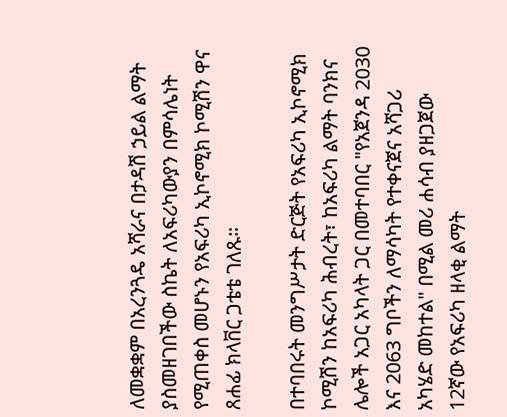ለመቋቋም በአረንጓዴ አሻራና በታዳሽ ኃይል ልማት ያስመዘገበችው ስኬት ለአፍሪካውያን በምሳሌነት የሚጠቀስ መሆኑን የአፍሪካ ኢኮኖሚክ ኮሚሽን ዋና ጸሐፊ ክላቨር ጋቴቴ ገለጹ።

በተባበሩት መንግሥታት ድርጅት የአፍሪካ ኢኮኖሚክ ኮሚሽን ከአፍሪካ ሕብረት፣ ከአፍሪካ ልማት ባንክና ሌሎች አጋር አካላት ጋር በመተባበር "የአጀንዳ 2030 እና 2063 ግቦችን ለማሳካት የተቀናጀና አሻጋሪ አካሄድ መከተል" በሚል መሪ ሐሳብ ያዘጋጀው 12ኛው የአፍሪካ ዘላቂ ልማት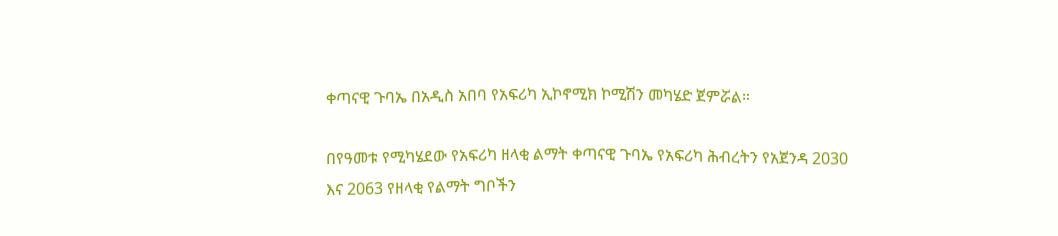ቀጣናዊ ጉባኤ በአዲስ አበባ የአፍሪካ ኢኮኖሚክ ኮሚሽን መካሄድ ጀምሯል።

በየዓመቱ የሚካሄደው የአፍሪካ ዘላቂ ልማት ቀጣናዊ ጉባኤ የአፍሪካ ሕብረትን የአጀንዳ 2030 እና 2063 የዘላቂ የልማት ግቦችን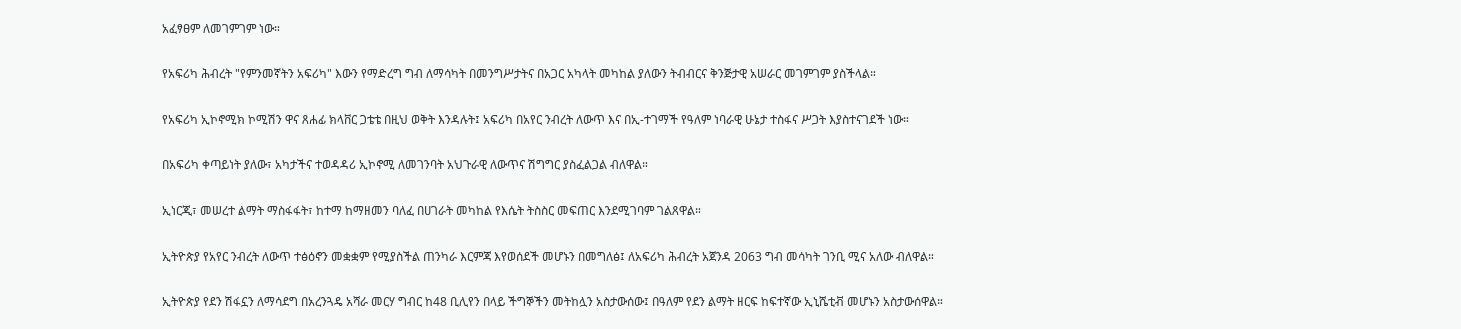አፈፃፀም ለመገምገም ነው።

የአፍሪካ ሕብረት "የምንመኛትን አፍሪካ" እውን የማድረግ ግብ ለማሳካት በመንግሥታትና በአጋር አካላት መካከል ያለውን ትብብርና ቅንጅታዊ አሠራር መገምገም ያስችላል።

የአፍሪካ ኢኮኖሚክ ኮሚሽን ዋና ጸሐፊ ክላቨር ጋቴቴ በዚህ ወቅት እንዳሉት፤ አፍሪካ በአየር ንብረት ለውጥ እና በኢ-ተገማች የዓለም ነባራዊ ሁኔታ ተስፋና ሥጋት እያስተናገደች ነው።

በአፍሪካ ቀጣይነት ያለው፣ አካታችና ተወዳዳሪ ኢኮኖሚ ለመገንባት አህጉራዊ ለውጥና ሽግግር ያስፈልጋል ብለዋል።

ኢነርጂ፣ መሠረተ ልማት ማስፋፋት፣ ከተማ ከማዘመን ባለፈ በሀገራት መካከል የእሴት ትስስር መፍጠር እንደሚገባም ገልጸዋል።

ኢትዮጵያ የአየር ንብረት ለውጥ ተፅዕኖን መቋቋም የሚያስችል ጠንካራ እርምጃ እየወሰደች መሆኑን በመግለፅ፤ ለአፍሪካ ሕብረት አጀንዳ 2063 ግብ መሳካት ገንቢ ሚና አለው ብለዋል።

ኢትዮጵያ የደን ሽፋኗን ለማሳደግ በአረንጓዴ አሻራ መርሃ ግብር ከ48 ቢሊየን በላይ ችግኞችን መትከሏን አስታውሰው፤ በዓለም የደን ልማት ዘርፍ ከፍተኛው ኢኒሼቲቭ መሆኑን አስታውሰዋል።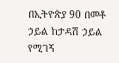በኢትዮጵያ 90 በመቶ ኃይል ከታዳሽ ኃይል የሚገኝ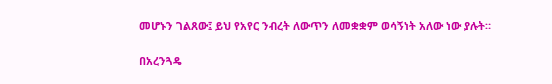መሆኑን ገልጸው፤ ይህ የአየር ንብረት ለውጥን ለመቋቋም ወሳኝነት አለው ነው ያሉት።

በአረንጓዴ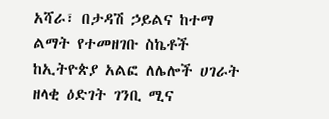አሻራ፣ በታዳሽ ኃይልና ከተማ ልማት የተመዘገቡ ስኬቶች ከኢትዮጵያ አልፎ ለሌሎች ሀገራት ዘላቂ ዕድገት ገንቢ ሚና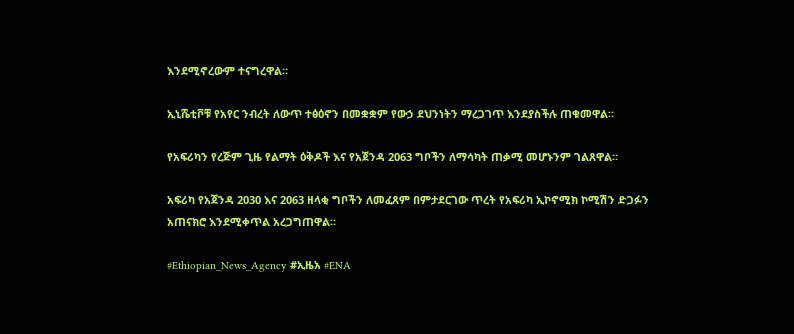እንደሚኖረውም ተናግረዋል።

ኢኒሼቲቮቹ የአየር ንብረት ለውጥ ተፅዕኖን በመቋቋም የውኃ ደህንነትን ማረጋገጥ እንደያስችሉ ጠቁመዋል።

የአፍሪካን የረጅም ጊዜ የልማት ዕቅዶች እና የአጀንዳ 2063 ግቦችን ለማሳካት ጠቃሚ መሆኑንም ገልጸዋል።

አፍሪካ የአጀንዳ 2030 እና 2063 ዘላቂ ግቦችን ለመፈጸም በምታደርገው ጥረት የአፍሪካ ኢኮኖሚክ ኮሚሽን ድጋፉን አጠናክሮ እንደሚቀጥል አረጋግጠዋል።

#Ethiopian_News_Agency #ኢዜአ #ENA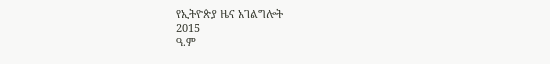የኢትዮጵያ ዜና አገልግሎት
2015
ዓ.ም